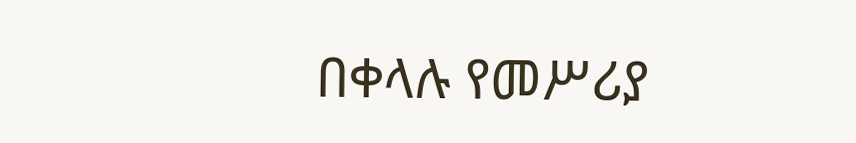በቀላሉ የመሥሪያ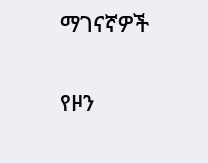ማገናኛዎች

የዞን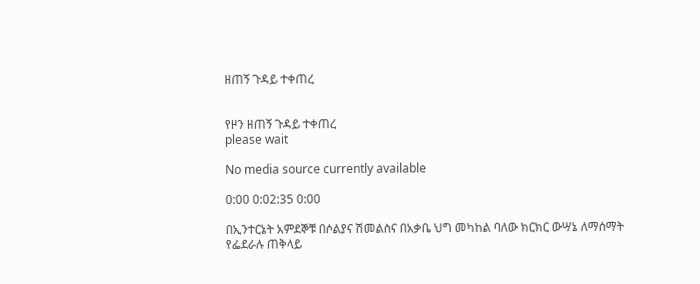ዘጠኝ ጉዳይ ተቀጠረ


የዞን ዘጠኝ ጉዳይ ተቀጠረ
please wait

No media source currently available

0:00 0:02:35 0:00

በኢንተርኔት አምደኞቹ በሶልያና ሽመልስና በአቃቤ ህግ መካከል ባለው ክርክር ውሣኔ ለማሰማት የፌደራሉ ጠቅላይ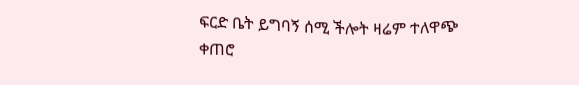ፍርድ ቤት ይግባኝ ሰሚ ችሎት ዛሬም ተለዋጭ ቀጠሮ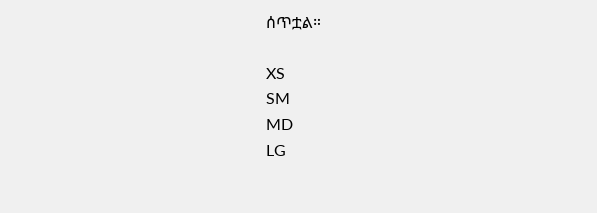ሰጥቷል።

XS
SM
MD
LG